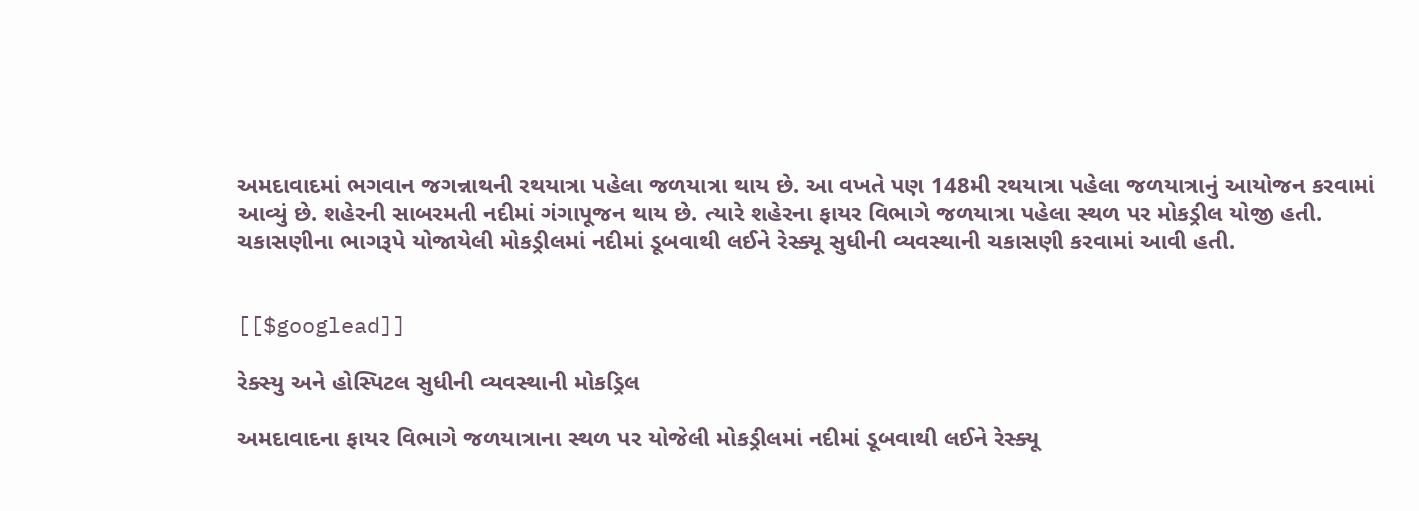અમદાવાદમાં ભગવાન જગન્નાથની રથયાત્રા પહેલા જળયાત્રા થાય છે. આ વખતે પણ 148મી રથયાત્રા પહેલા જળયાત્રાનું આયોજન કરવામાં આવ્યું છે. શહેરની સાબરમતી નદીમાં ગંગાપૂજન થાય છે. ત્યારે શહેરના ફાયર વિભાગે જળયાત્રા પહેલા સ્થળ પર મોકડ્રીલ યોજી હતી. ચકાસણીના ભાગરૂપે યોજાયેલી મોકડ્રીલમાં નદીમાં ડૂબવાથી લઈને રેસ્ક્યૂ સુધીની વ્યવસ્થાની ચકાસણી કરવામાં આવી હતી.


[[$googlead]]

રેક્સ્યુ અને હોસ્પિટલ સુધીની વ્યવસ્થાની મોકડ્રિલ

અમદાવાદના ફાયર વિભાગે જળયાત્રાના સ્થળ પર યોજેલી મોકડ્રીલમાં નદીમાં ડૂબવાથી લઈને રેસ્ક્યૂ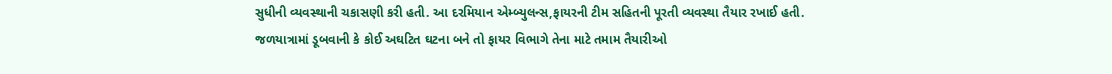સુધીની વ્યવસ્થાની ચકાસણી કરી હતી. આ દરમિયાન એમ્બ્યુલન્સ,ફાયરની ટીમ સહિતની પૂરતી વ્યવસ્થા તૈયાર રખાઈ હતી. જળયાત્રામાં ડૂબવાની કે કોઈ અઘટિત ઘટના બને તો ફાયર વિભાગે તેના માટે તમામ તૈયારીઓ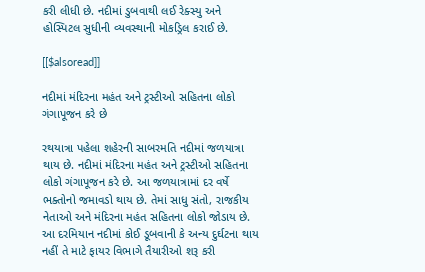કરી લીધી છે. નદીમાં ડુબવાથી લઈ રેક્સ્યુ અને હોસ્પિટલ સુધીની વ્યવસ્થાની મોકડ્રિલ કરાઈ છે.

[[$alsoread]]

નદીમાં મંદિરના મહંત અને ટ્રસ્ટીઓ સહિતના લોકો ગંગાપૂજન કરે છે

રથયાત્રા પહેલા શહેરની સાબરમતિ નદીમાં જળયાત્રા થાય છે. નદીમાં મંદિરના મહંત અને ટ્રસ્ટીઓ સહિતના લોકો ગંગાપૂજન કરે છે. આ જળયાત્રામાં દર વર્ષે ભક્તોનો જમાવડો થાય છે. તેમાં સાધુ સંતો, રાજકીય નેતાઓ અને મંદિરના મહંત સહિતના લોકો જોડાય છે. આ દરમિયાન નદીમાં કોઈ ડૂબવાની કે અન્ય દુર્ઘટના થાય નહીં તે માટે ફાયર વિભાગે તૈયારીઓ શરૂ કરી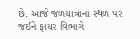છે. આજે જળયાત્રાના સ્થળ પર જઈને ફાયર વિભાગે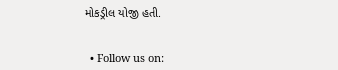મોકડ્રીલ યોજી હતી.


  • Follow us on: